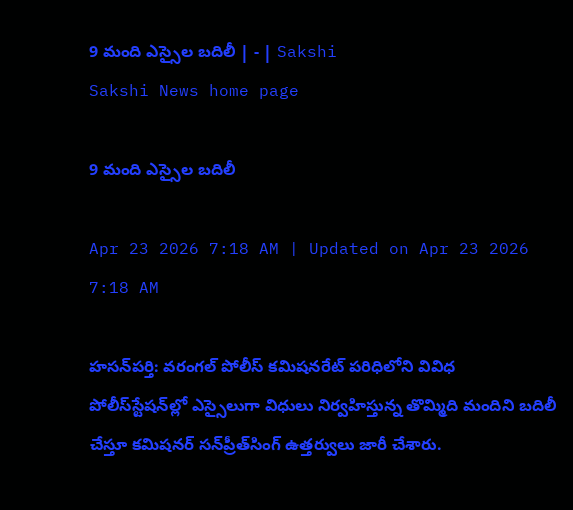9 మంది ఎస్సైల బదిలీ | - | Sakshi
Sakshi News home page

9 మంది ఎస్సైల బదిలీ

Apr 23 2026 7:18 AM | Updated on Apr 23 2026 7:18 AM

హసన్‌పర్తి: వరంగల్‌ పోలీస్‌ కమిషనరేట్‌ పరిధిలోని వివిధ పోలీస్‌స్టేషన్‌ల్లో ఎస్సైలుగా విధులు నిర్వహిస్తున్న తొమ్మిది మందిని బదిలీ చేస్తూ కమిషనర్‌ సన్‌ప్రీత్‌సింగ్‌ ఉత్తర్వులు జారీ చేశారు.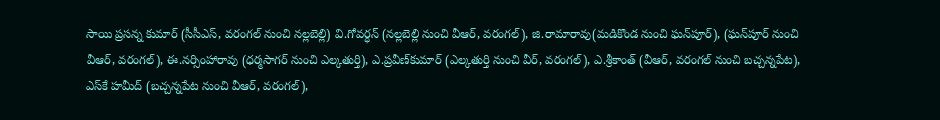సాయి ప్రసన్న కుమార్‌ (సీసీఎస్‌, వరంగల్‌ నుంచి నల్లబెల్లి) వి.గోవర్ధన్‌ (నల్లబెల్లి నుంచి వీఆర్‌, వరంగల్‌), జి.రామారావు(మడికొండ నుంచి ఘన్‌పూర్‌), (ఘన్‌పూర్‌ నుంచి వీఆర్‌, వరంగల్‌), ఈ.నర్సింహారావు (ధర్మసాగర్‌ నుంచి ఎల్కతుర్తి), ఎ.ప్రవీణ్‌కుమార్‌ (ఎల్కతుర్తి నుంచి వీర్‌, వరంగల్‌), ఎ.శ్రీకాంత్‌ (వీఆర్‌, వరంగల్‌ నుంచి బచ్చన్నపేట), ఎస్‌కే హమీద్‌ (బచ్చన్నపేట నుంచి వీఆర్‌, వరంగల్‌),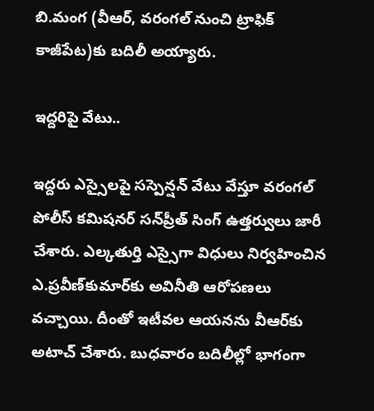బి.మంగ (వీఆర్‌, వరంగల్‌ నుంచి ట్రాఫిక్‌ కాజీపేట)కు బదిలీ అయ్యారు.

ఇద్దరిపై వేటు..

ఇద్దరు ఎస్సైలపై సస్పెన్షన్‌ వేటు వేస్తూ వరంగల్‌ పోలీస్‌ కమిషనర్‌ సన్‌ప్రీత్‌ సింగ్‌ ఉత్తర్వులు జారీ చేశారు. ఎల్కతుర్తి ఎస్సైగా విధులు నిర్వహించిన ఎ.ప్రవీణ్‌కుమార్‌కు అవినీతి ఆరోపణలు వచ్చాయి. దీంతో ఇటీవల ఆయనను వీఆర్‌కు అటాచ్‌ చేశారు. బుధవారం బదిలీల్లో భాగంగా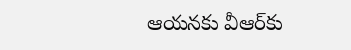ఆయనకు వీఆర్‌కు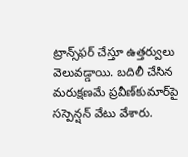ట్రాన్స్‌ఫర్‌ చేస్తూ ఉత్తర్వులు వెలువడ్డాయి. బదిలీ చేసిన మరుక్షణమే ప్రవీణ్‌కుమార్‌పై సస్పెన్షన్‌ వేటు వేశారు.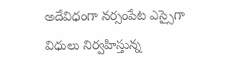అదేవిధంగా నర్సంపేట ఎస్సైగా విధులు నిర్వహిస్తున్న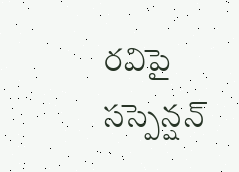రవిపై సస్పెన్షన్‌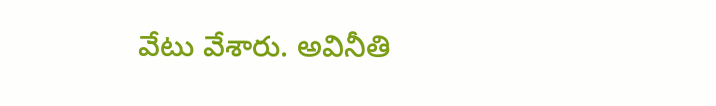వేటు వేశారు. అవినీతి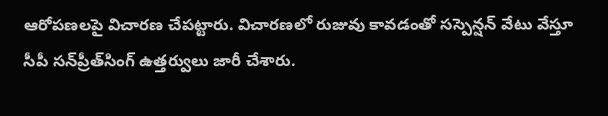ఆరోపణలపై విచారణ చేపట్టారు. విచారణలో రుజువు కావడంతో సస్పెన్షన్‌ వేటు వేస్తూ సీపీ సన్‌ప్రీత్‌సింగ్‌ ఉత్తర్వులు జారీ చేశారు.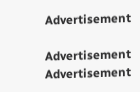Advertisement

Advertisement
Advertisement